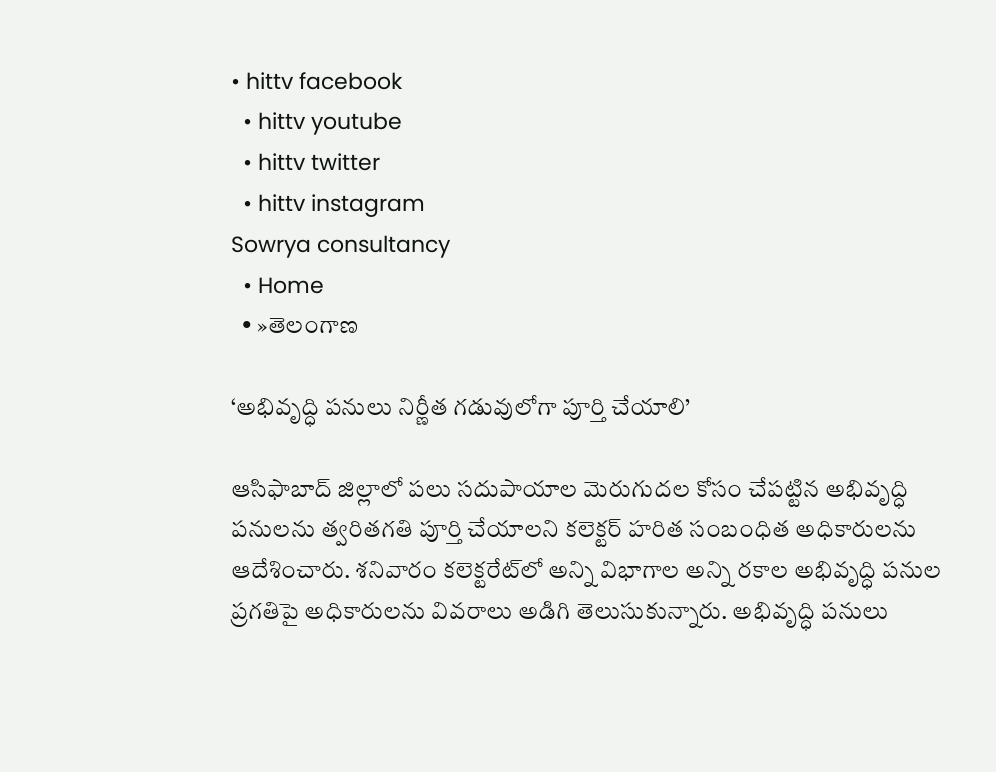• hittv facebook
  • hittv youtube
  • hittv twitter
  • hittv instagram
Sowrya consultancy
  • Home
  • »తెలంగాణ

‘అభివృద్ధి పనులు నిర్ణీత గడువులోగా పూర్తి చేయాలి’

ఆసిఫాబాద్ జిల్లాలో పలు సదుపాయాల మెరుగుదల కోసం చేపట్టిన అభివృద్ధి పనులను త్వరితగతి పూర్తి చేయాలని కలెక్టర్ హరిత సంబంధిత అధికారులను ఆదేశించారు. శనివారం కలెక్టరేట్‌లో అన్ని విభాగాల అన్ని రకాల అభివృద్ధి పనుల ప్రగతిపై అధికారులను వివరాలు అడిగి తెలుసుకున్నారు. అభివృద్ధి పనులు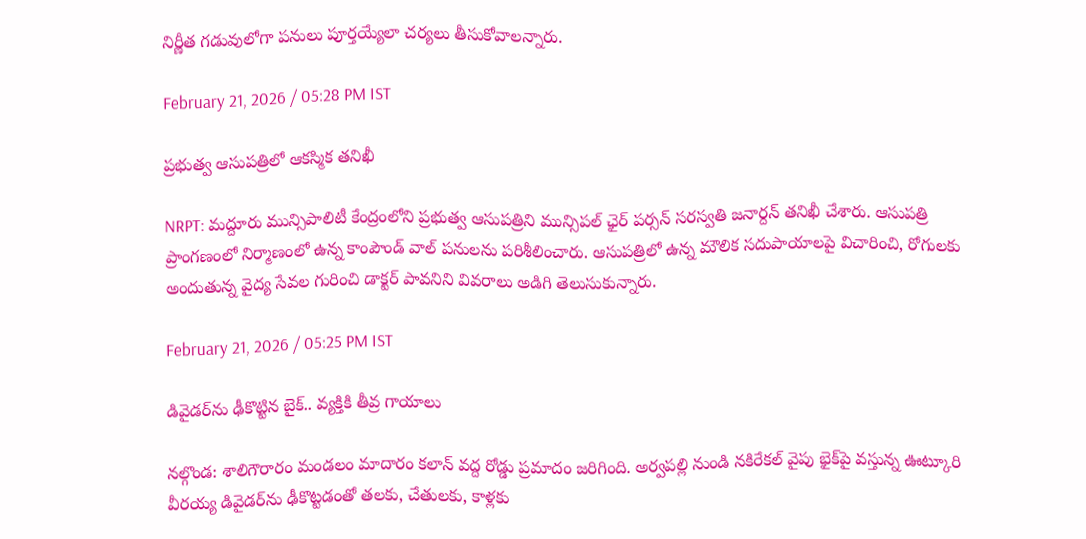నిర్ణీత గడువులోగా పనులు పూర్తయ్యేలా చర్యలు తీసుకోవాలన్నారు.

February 21, 2026 / 05:28 PM IST

ప్రభుత్వ ఆసుపత్రిలో ఆకస్మిక తనిఖీ

NRPT: మద్దూరు మున్సిపాలిటీ కేంద్రంలోని ప్రభుత్వ ఆసుపత్రిని మున్సిపల్ ఛైర్ పర్సన్ సరస్వతి జనార్దన్ తనిఖీ చేశారు. ఆసుపత్రి ప్రాంగణంలో నిర్మాణంలో ఉన్న కాంపౌండ్ వాల్ పనులను పరిశీలించారు. ఆసుపత్రిలో ఉన్న మౌలిక సదుపాయాలపై విచారించి, రోగులకు అందుతున్న వైద్య సేవల గురించి డాక్టర్ పావనిని వివరాలు అడిగి తెలుసుకున్నారు.

February 21, 2026 / 05:25 PM IST

డివైడర్‌ను ఢీకొట్టిన బైక్‌.. వ్యక్తికి తీవ్ర గాయాలు

నల్గొండ: శాలిగౌరారం మండలం మాదారం కలాన్ వద్ద రోడ్డు ప్రమాదం జరిగింది. అర్వపల్లి నుండి నకిరేకల్ వైపు భైక్‌పై వస్తున్న ఊట్కూరి వీరయ్య డివైడర్‌ను ఢీకొట్టడంతో తలకు, చేతులకు, కాళ్లకు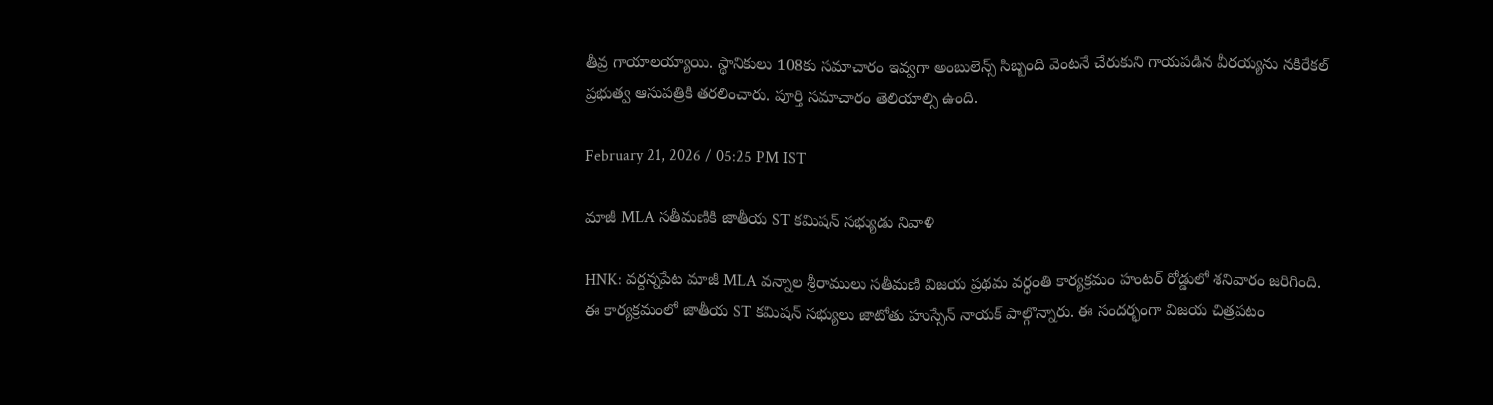తీవ్ర గాయాలయ్యాయి. స్థానికులు 108కు సమాచారం ఇవ్వగా అంబులెన్స్ సిబ్బంది వెంటనే చేరుకుని గాయపడిన వీరయ్యను నకిరేకల్ ప్రభుత్వ ఆసుపత్రికి తరలించారు. పూర్తి సమాచారం తెలియాల్సి ఉంది.

February 21, 2026 / 05:25 PM IST

మాజీ MLA సతీమణికి జాతీయ ST కమిషన్ సభ్యుడు నివాళి

HNK: వర్దన్నపేట మాజీ MLA వన్నాల శ్రీరాములు సతీమణి విజయ ప్రథమ వర్ధంతి కార్యక్రమం హంటర్ రోడ్డులో శనివారం జరిగింది. ఈ కార్యక్రమంలో జాతీయ ST కమిషన్ సభ్యులు జాటోతు హుస్సేన్ నాయక్ పాల్గొన్నారు. ఈ సందర్భంగా విజయ చిత్రపటం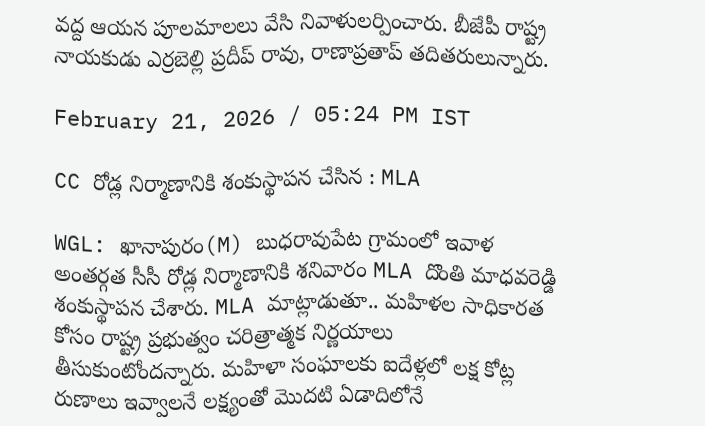వద్ద ఆయన పూలమాలలు వేసి నివాళులర్పించారు. బీజేపీ రాష్ట్ర నాయకుడు ఎర్రబెల్లి ప్రదీప్ రావు, రాణాప్రతాప్ తదితరులున్నారు.

February 21, 2026 / 05:24 PM IST

CC రోడ్ల నిర్మాణానికి శంకుస్థాపన చేసిన : MLA

WGL: ఖానాపురం(M) బుధరావుపేట గ్రామంలో ఇవాళ అంతర్గత సీసీ రోడ్ల నిర్మాణానికి శనివారం MLA దొంతి మాధవరెడ్డి శంకుస్థాపన చేశారు. MLA మాట్లాడుతూ.. మహిళల సాధికారత కోసం రాష్ట్ర ప్రభుత్వం చరిత్రాత్మక నిర్ణయాలు తీసుకుంటోందన్నారు. మహిళా సంఘాలకు ఐదేళ్లలో లక్ష కోట్ల రుణాలు ఇవ్వాలనే లక్ష్యంతో మొదటి ఏడాదిలోనే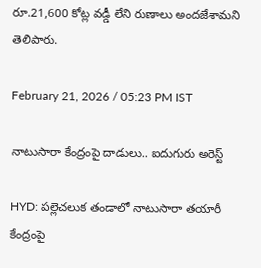రూ.21,600 కోట్ల వడ్డీ లేని రుణాలు అందజేశామని తెలిపారు.

February 21, 2026 / 05:23 PM IST

నాటుసారా కేంద్రంపై దాడులు.. ఐదుగురు అరెస్ట్

HYD: పల్లెచలుక తండాలో నాటుసారా తయారీ కేంద్రంపై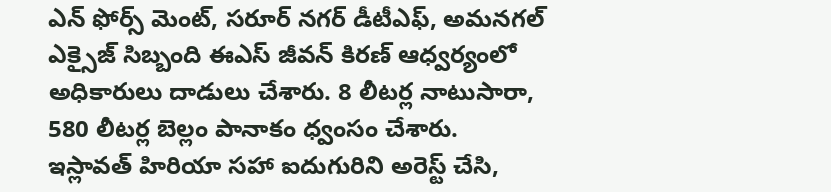ఎన్ ఫోర్స్ మెంట్, సరూర్ నగర్ డీటీఎఫ్, అమనగల్ ఎక్సైజ్ సిబ్బంది ఈఎస్ జీవన్ కిరణ్ ఆధ్వర్యంలో అధికారులు దాడులు చేశారు. 8 లీటర్ల నాటుసారా, 580 లీటర్ల బెల్లం పానాకం ధ్వంసం చేశారు. ఇస్లావత్ హిరియా సహా ఐదుగురిని అరెస్ట్ చేసి,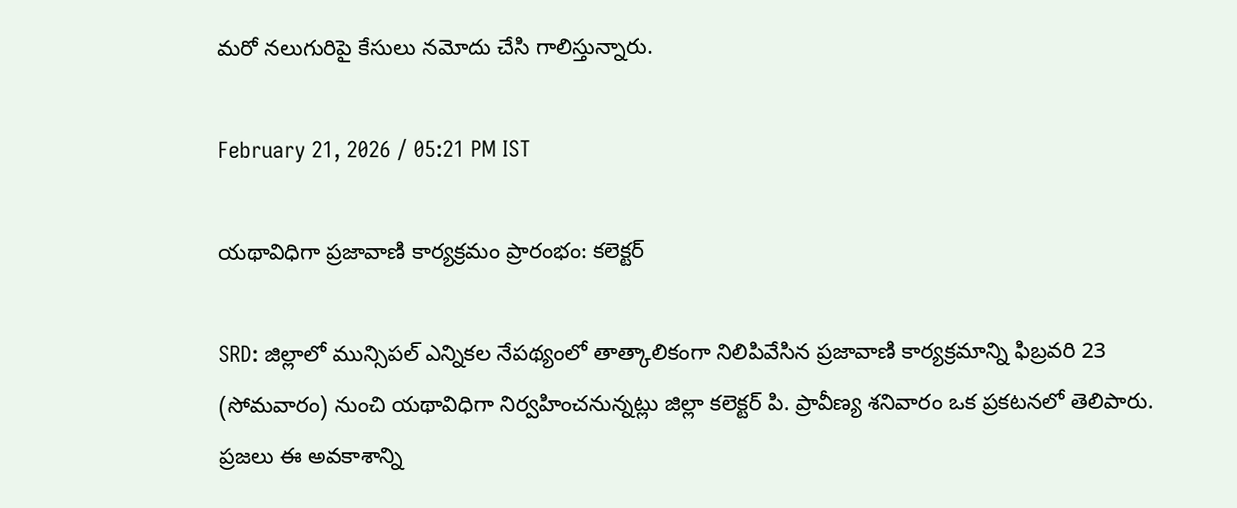మరో నలుగురిపై కేసులు నమోదు చేసి గాలిస్తున్నారు.

February 21, 2026 / 05:21 PM IST

యథావిధిగా ప్రజావాణి కార్యక్రమం ప్రారంభం: కలెక్టర్

SRD: జిల్లాలో మున్సిపల్ ఎన్నికల నేపథ్యంలో తాత్కాలికంగా నిలిపివేసిన ప్రజావాణి కార్యక్రమాన్ని ఫిబ్రవరి 23 (సోమవారం) నుంచి యథావిధిగా నిర్వహించనున్నట్లు జిల్లా కలెక్టర్ పి. ప్రావీణ్య శనివారం ఒక ప్రకటనలో తెలిపారు. ప్రజలు ఈ అవకాశాన్ని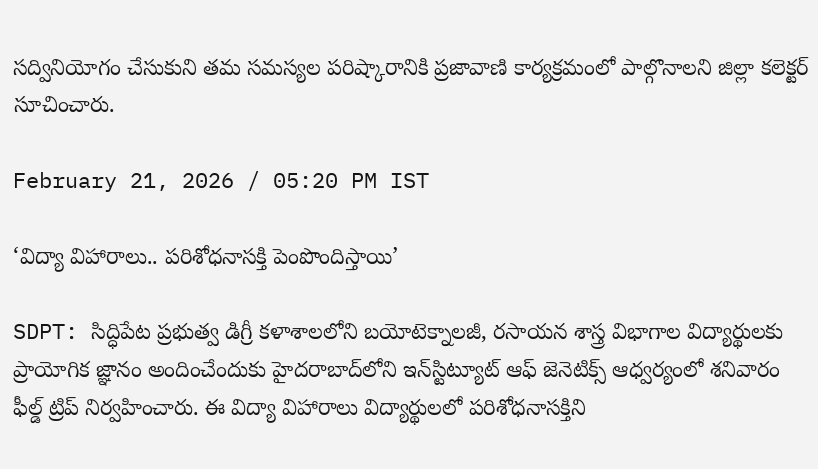సద్వినియోగం చేసుకుని తమ సమస్యల పరిష్కారానికి ప్రజావాణి కార్యక్రమంలో పాల్గొనాలని జిల్లా కలెక్టర్ సూచించారు.

February 21, 2026 / 05:20 PM IST

‘విద్యా విహారాలు.. పరిశోధనాసక్తి పెంపొందిస్తాయి’

SDPT: సిద్ధిపేట ప్రభుత్వ డిగ్రీ కళాశాలలోని బయోటెక్నాలజీ, రసాయన శాస్త్ర విభాగాల విద్యార్థులకు ప్రాయోగిక జ్ఞానం అందించేందుకు హైదరాబాద్‌లోని ఇన్‌స్టిట్యూట్ ఆఫ్ జెనెటిక్స్ ఆధ్వర్యంలో శనివారం ఫీల్డ్ ట్రిప్ నిర్వహించారు. ఈ విద్యా విహారాలు విద్యార్థులలో పరిశోధనాసక్తిని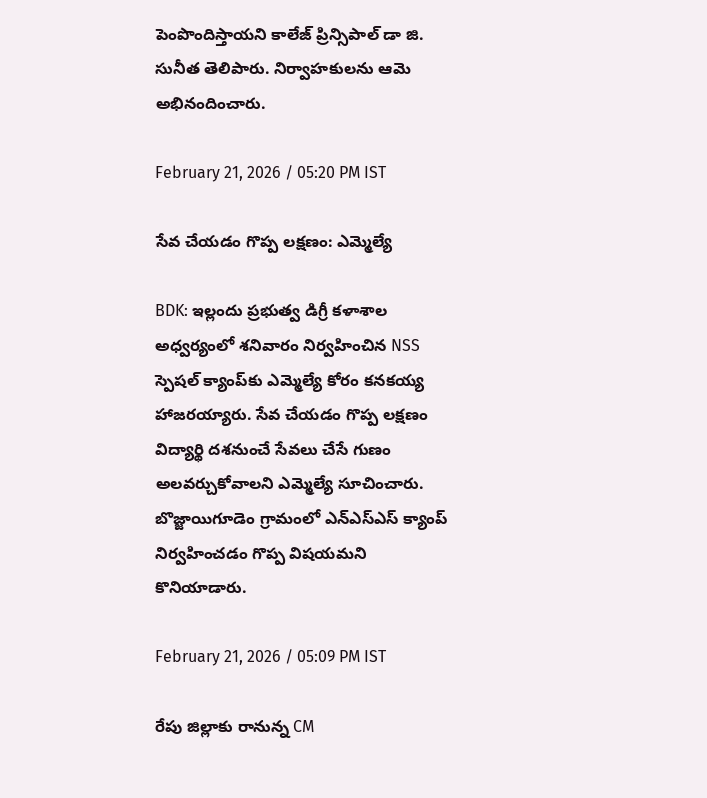పెంపొందిస్తాయని కాలేజ్ ప్రిన్సిపాల్ డా జి. సునీత తెలిపారు. నిర్వాహకులను ఆమె అభినందించారు.

February 21, 2026 / 05:20 PM IST

సేవ చేయడం గొప్ప లక్షణం: ఎమ్మెల్యే

BDK: ఇల్లందు ప్రభుత్వ డిగ్రీ కళాశాల అధ్వర్యంలో శనివారం నిర్వహించిన NSS స్పెషల్ క్యాంప్‌కు ఎమ్మెల్యే కోరం కనకయ్య హాజరయ్యారు. సేవ చేయడం గొప్ప లక్షణం విద్యార్థి దశనుంచే సేవలు చేసే గుణం అలవర్చుకోవాలని ఎమ్మెల్యే సూచించారు. బొజ్జాయిగూడెం గ్రామంలో ఎన్ఎస్ఎస్ క్యాంప్ నిర్వహించడం గొప్ప విషయమని కొనియాడారు.

February 21, 2026 / 05:09 PM IST

రేపు జిల్లాకు రానున్న CM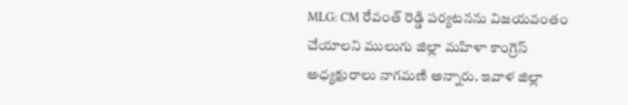MLG: CM రేవంత్ రెడ్డి పర్యటనను విజయవంతం చేయాలని ములుగు జిల్లా మహిళా కాంగ్రెస్ అధ్యక్షురాలు నాగమణి అన్నారు. ఇవాళ జిల్లా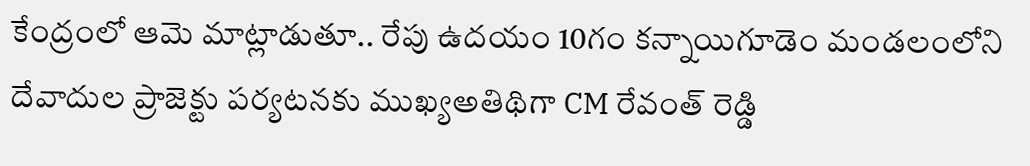కేంద్రంలో ఆమె మాట్లాడుతూ.. రేపు ఉదయం 10గం కన్నాయిగూడెం మండలంలోని దేవాదుల ప్రాజెక్టు పర్యటనకు ముఖ్యఅతిథిగా CM రేవంత్ రెడ్డి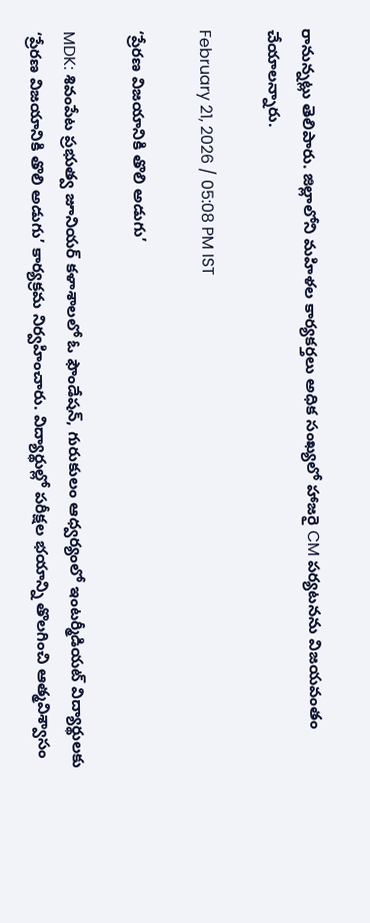రానున్నట్లు తెలిపారు. జిల్లాలోని మహిళల కార్యకర్తలు అధిక సంఖ్యలో హాజరై CM పర్యటనను విజయవంతం చేయాలన్నారు.

February 21, 2026 / 05:08 PM IST

‘ప్రేరణ విజయానికి తొలి అడుగు’

MDK: శివంపేట ప్రభుత్వ జూనియర్ కళాశాలలో ఓ ఫౌండేషన్, గురుకులం ఆధ్వర్యంలో ఇంటర్మీడియట్ విద్యార్థులకు ‘ప్రేరణ విజయానికి తొలి అడుగు’ కార్యక్రమ నిర్వహించారు. విద్యార్థుల్లో పరీక్షల భయాన్ని తొలగించి ఆత్మవిశ్వాసం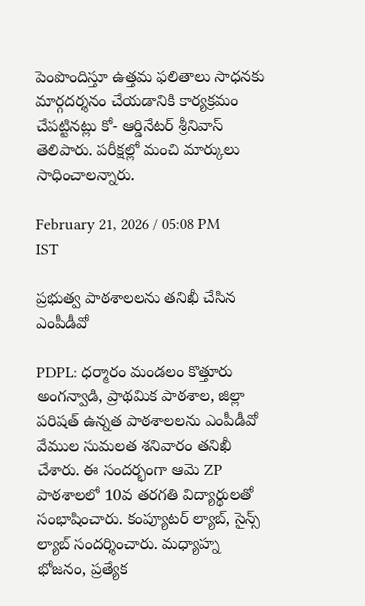పెంపొందిస్తూ ఉత్తమ ఫలితాలు సాధనకు మార్గదర్శనం చేయడానికి కార్యక్రమం చేపట్టినట్లు కో- ఆర్డినేటర్ శ్రీనివాస్ తెలిపారు. పరీక్షల్లో మంచి మార్కులు సాధించాలన్నారు.

February 21, 2026 / 05:08 PM IST

ప్రభుత్వ పాఠశాలలను తనిఖీ చేసిన ఎంపీడీవో

PDPL: ధర్మారం మండలం కొత్తూరు అంగన్వాడి, ప్రాథమిక పాఠశాల, జిల్లా పరిషత్ ఉన్నత పాఠశాలలను ఎంపీడీవో వేముల సుమలత శనివారం తనిఖీ చేశారు. ఈ సందర్భంగా ఆమె ZP పాఠశాలలో 10వ తరగతి విద్యార్థులతో సంభాషించారు. కంప్యూటర్ ల్యాబ్, సైన్స్ ల్యాబ్ సందర్శించారు. మధ్యాహ్న భోజనం, ప్రత్యేక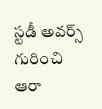స్టడీ అవర్స్ గురించి ఆరా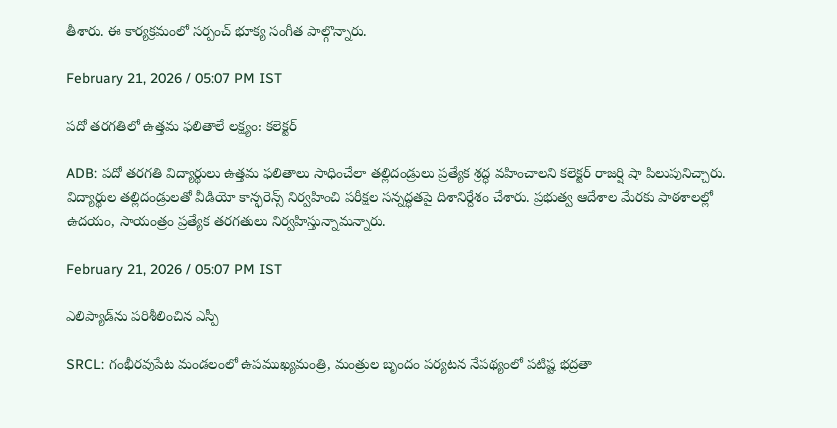తీశారు. ఈ కార్యక్రమంలో సర్పంచ్ భూక్య సంగీత పాల్గొన్నారు.

February 21, 2026 / 05:07 PM IST

పదో తరగతిలో ఉత్తమ ఫలితాలే లక్ష్యం: కలెక్టర్

ADB: పదో తరగతి విద్యార్థులు ఉత్తమ ఫలితాలు సాధించేలా తల్లిదండ్రులు ప్రత్యేక శ్రద్ధ వహించాలని కలెక్టర్ రాజర్షి షా పిలుపునిచ్చారు. విద్యార్థుల తల్లిదండ్రులతో వీడియో కాన్ఫరెన్స్ నిర్వహించి పరీక్షల సన్నద్ధతపై దిశానిర్దేశం చేశారు. ప్రభుత్వ ఆదేశాల మేరకు పాఠశాలల్లో ఉదయం, సాయంత్రం ప్రత్యేక తరగతులు నిర్వహిస్తున్నామన్నారు.

February 21, 2026 / 05:07 PM IST

ఎలిప్యాడ్‌ను పరిశీలించిన ఎస్పీ

SRCL: గంభీరవుపేట మండలంలో ఉపముఖ్యమంత్రి, మంత్రుల బృందం పర్యటన నేపథ్యంలో పటిష్ట భద్రతా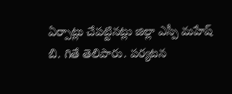ఏర్పాట్లు చేపట్టినట్లు జిల్లా ఎస్పీ మహేష్ బి. గితే తెలిపారు. పర్యటన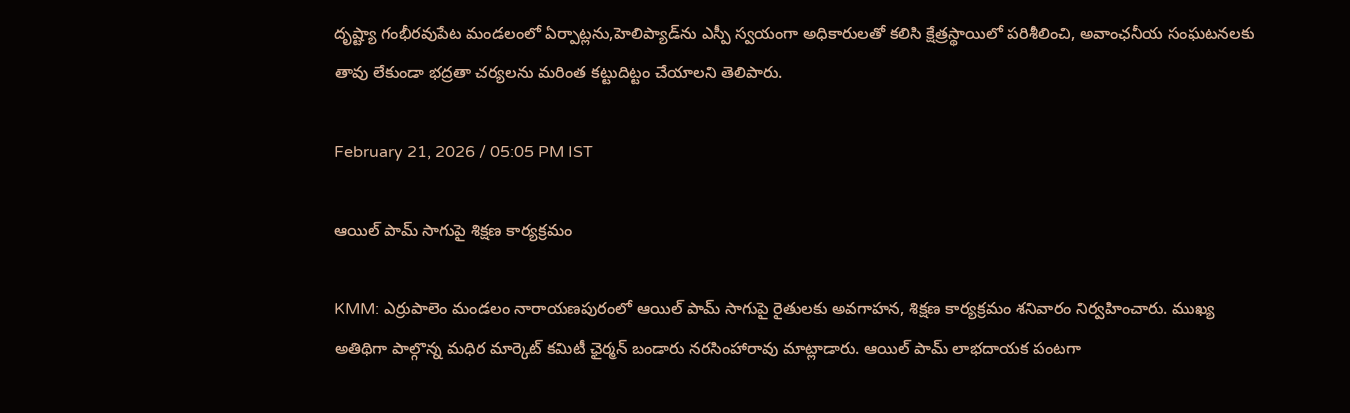దృష్ట్యా గంభీరవుపేట మండలంలో ఏర్పాట్లను,హెలిప్యాడ్‌ను ఎస్పీ స్వయంగా అధికారులతో కలిసి క్షేత్రస్థాయిలో పరిశీలించి, అవాంఛనీయ సంఘటనలకు తావు లేకుండా భద్రతా చర్యలను మరింత కట్టుదిట్టం చేయాలని తెలిపారు.

February 21, 2026 / 05:05 PM IST

ఆయిల్ పామ్ సాగుపై శిక్షణ కార్యక్రమం

KMM: ఎర్రుపాలెం మండలం నారాయణపురంలో ఆయిల్ పామ్ సాగుపై రైతులకు అవగాహన, శిక్షణ కార్యక్రమం శనివారం నిర్వహించారు. ముఖ్య అతిథిగా పాల్గొన్న మధిర మార్కెట్ కమిటీ ఛైర్మన్ బండారు నరసింహారావు మాట్లాడారు. ఆయిల్ పామ్ లాభదాయక పంటగా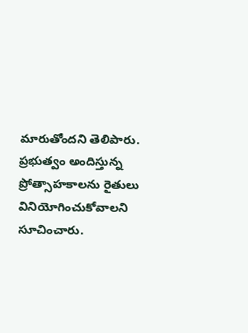మారుతోందని తెలిపారు. ప్రభుత్వం అందిస్తున్న ప్రోత్సాహకాలను రైతులు వినియోగించుకోవాలని సూచించారు.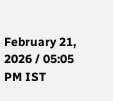February 21, 2026 / 05:05 PM IST